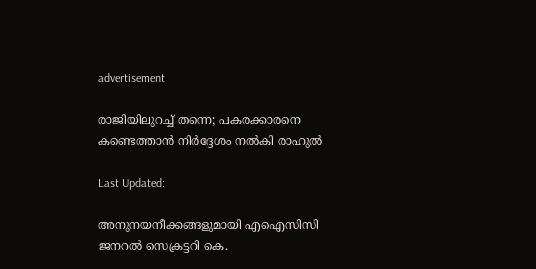advertisement

രാജിയിലുറച്ച് തന്നെ; പകരക്കാരനെ കണ്ടെത്താൻ നിർദ്ദേശം നൽകി രാഹുൽ

Last Updated:

അനുനയനീക്കങ്ങളുമായി എഐസിസി ജനറല്‍ സെക്രട്ടറി കെ.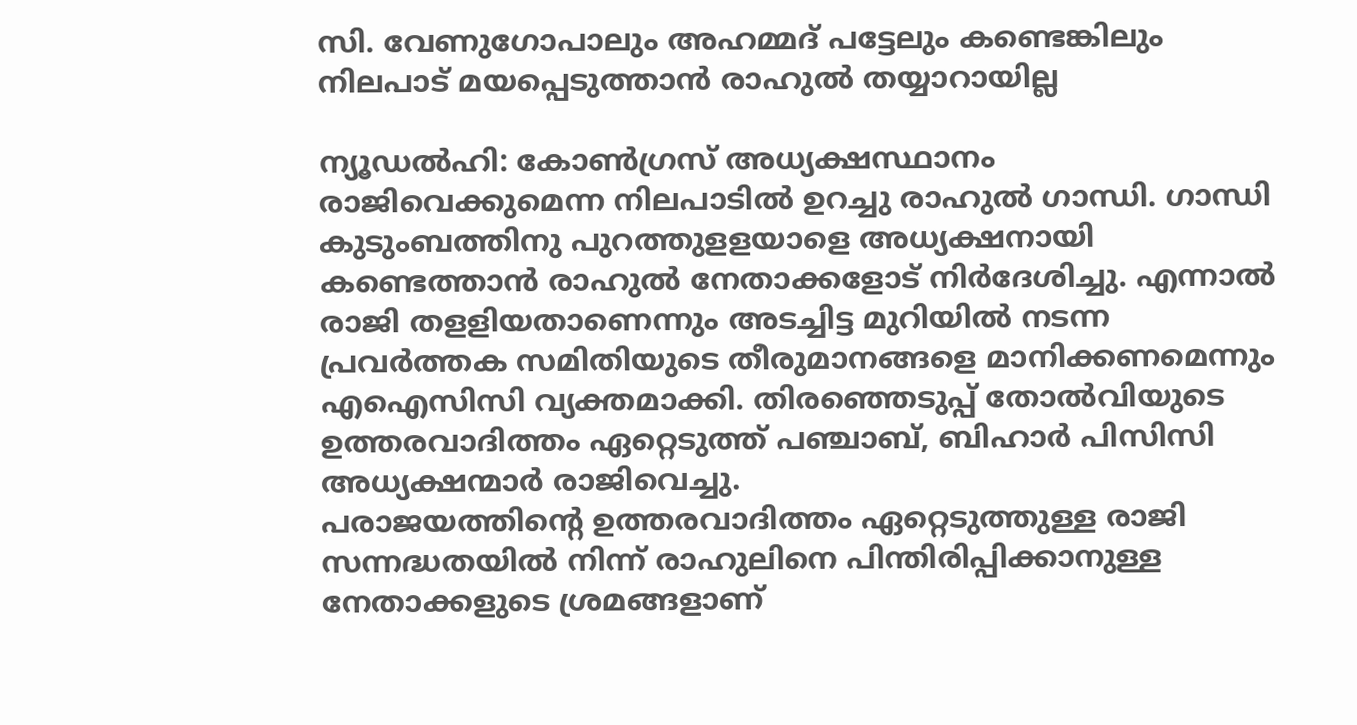സി. വേണുഗോപാലും അഹമ്മദ് പട്ടേലും കണ്ടെങ്കിലും നിലപാട് മയപ്പെടുത്താന്‍ രാഹുല്‍ തയ്യാറായില്ല

ന്യൂഡൽഹി: കോണ്‍ഗ്രസ് അധ്യക്ഷസ്ഥാനം രാജിവെക്കുമെന്ന നിലപാടില്‍ ഉറച്ചു രാഹുല്‍ ഗാന്ധി. ഗാന്ധി കുടുംബത്തിനു പുറത്തുളളയാളെ അധ്യക്ഷനായി കണ്ടെത്താന്‍ രാഹുല്‍ നേതാക്കളോട് നിര്‍ദേശിച്ചു. എന്നാല്‍ രാജി തളളിയതാണെന്നും അടച്ചിട്ട മുറിയില്‍ നടന്ന പ്രവര്‍ത്തക സമിതിയുടെ തീരുമാനങ്ങളെ മാനിക്കണമെന്നും എഐസിസി വ്യക്തമാക്കി. തിരഞ്ഞെടുപ്പ് തോല്‍വിയുടെ ഉത്തരവാദിത്തം ഏറ്റെടുത്ത് പഞ്ചാബ്, ബിഹാര്‍ പിസിസി അധ്യക്ഷന്മാര്‍ രാജിവെച്ചു.
പരാജയത്തിന്റെ ഉത്തരവാദിത്തം ഏറ്റെടുത്തുള്ള രാജി സന്നദ്ധതയില്‍ നിന്ന് രാഹുലിനെ പിന്തിരിപ്പിക്കാനുള്ള നേതാക്കളുടെ ശ്രമങ്ങളാണ്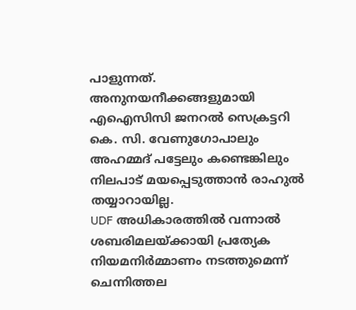പാളുന്നത്. അനുനയനീക്കങ്ങളുമായി എഐസിസി ജനറല്‍ സെക്രട്ടറി കെ. സി. വേണുഗോപാലും അഹമ്മദ് പട്ടേലും കണ്ടെങ്കിലും നിലപാട് മയപ്പെടുത്താന്‍ രാഹുല്‍ തയ്യാറായില്ല.
UDF അധികാരത്തിൽ വന്നാൽ ശബരിമലയ്ക്കായി പ്രത്യേക നിയമനിർമ്മാണം നടത്തുമെന്ന് ചെന്നിത്തല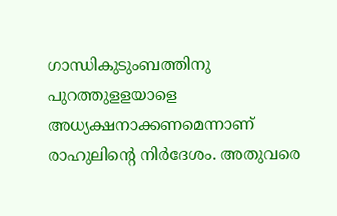ഗാന്ധികുടുംബത്തിനു പുറത്തുളളയാളെ അധ്യക്ഷനാക്കണമെന്നാണ് രാഹുലിന്റെ നിര്‍ദേശം. അതുവരെ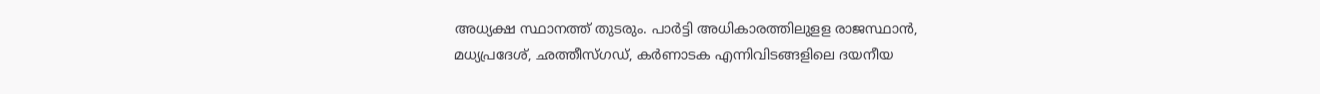അധ്യക്ഷ സ്ഥാനത്ത് തുടരും. പാര്‍ട്ടി അധികാരത്തിലുളള രാജസ്ഥാന്‍, മധ്യപ്രദേശ്, ഛത്തീസ്ഗഡ്, കര്‍ണാടക എന്നിവിടങ്ങളിലെ ദയനീയ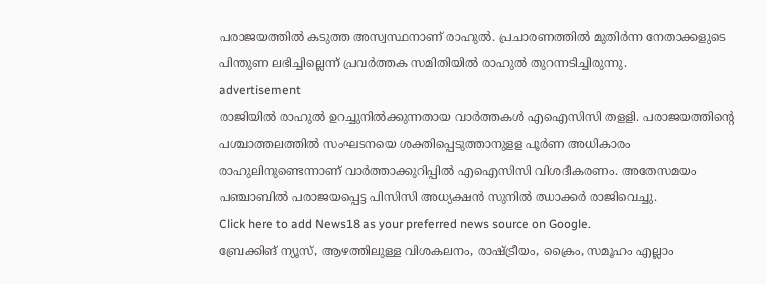പരാജയത്തില്‍ കടുത്ത അസ്വസ്ഥനാണ് രാഹുല്‍. പ്രചാരണത്തില്‍ മുതിര്‍ന്ന നേതാക്കളുടെ പിന്തുണ ലഭിച്ചില്ലെന്ന് പ്രവര്‍ത്തക സമിതിയില്‍ രാഹുല്‍ തുറന്നടിച്ചിരുന്നു.
advertisement
രാജിയില്‍ രാഹുല്‍ ഉറച്ചുനില്‍ക്കുന്നതായ വാര്‍ത്തകള്‍ എഐസിസി തളളി. പരാജയത്തിന്റെ പശ്ചാത്തലത്തില്‍ സംഘടനയെ ശക്തിപ്പെടുത്താനുളള പൂര്‍ണ അധികാരം രാഹുലിനുണ്ടെന്നാണ് വാര്‍ത്താക്കുറിപ്പില്‍ എഐസിസി വിശദീകരണം. അതേസമയം പഞ്ചാബില്‍ പരാജയപ്പെട്ട പിസിസി അധ്യക്ഷന്‍ സുനില്‍ ഝാക്കര്‍ രാജിവെച്ചു.
Click here to add News18 as your preferred news source on Google.
ബ്രേക്കിങ് ന്യൂസ്, ആഴത്തിലുള്ള വിശകലനം, രാഷ്ട്രീയം, ക്രൈം, സമൂഹം എല്ലാം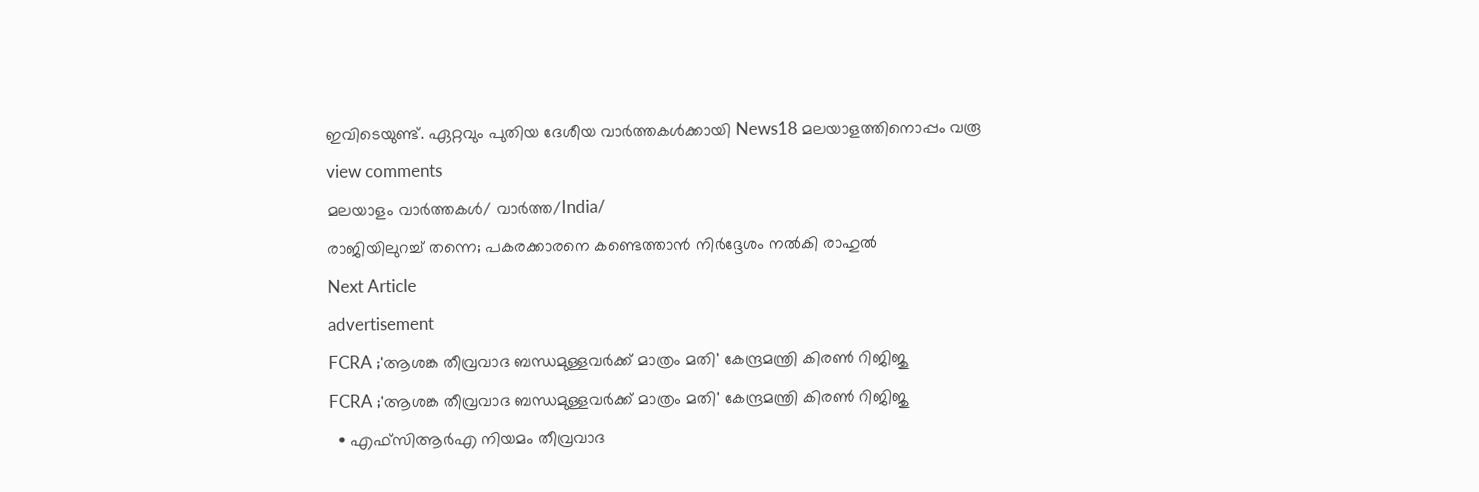ഇവിടെയുണ്ട്. ഏറ്റവും പുതിയ ദേശീയ വാർത്തകൾക്കായി News18 മലയാളത്തിനൊപ്പം വരൂ
view comments
മലയാളം വാർത്തകൾ/ വാർത്ത/India/
രാജിയിലുറച്ച് തന്നെ; പകരക്കാരനെ കണ്ടെത്താൻ നിർദ്ദേശം നൽകി രാഹുൽ
Next Article
advertisement
FCRA ;'ആശങ്ക തീവ്രവാദ ബന്ധമുള്ളവർക്ക് മാത്രം മതി' കേന്ദ്രമന്ത്രി കിരണ്‍ റിജിജു
FCRA ;'ആശങ്ക തീവ്രവാദ ബന്ധമുള്ളവർക്ക് മാത്രം മതി' കേന്ദ്രമന്ത്രി കിരണ്‍ റിജിജു
  • എഫ്‌സിആർഎ നിയമം തീവ്രവാദ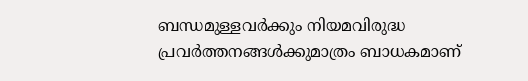ബന്ധമുള്ളവർക്കും നിയമവിരുദ്ധ പ്രവർത്തനങ്ങൾക്കുമാത്രം ബാധകമാണ്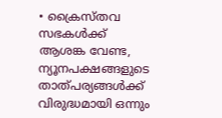• ക്രൈസ്തവ സഭകൾക്ക് ആശങ്ക വേണ്ട, ന്യൂനപക്ഷങ്ങളുടെ താത്പര്യങ്ങൾക്ക് വിരുദ്ധമായി ഒന്നും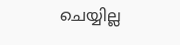ചെയ്യില്ല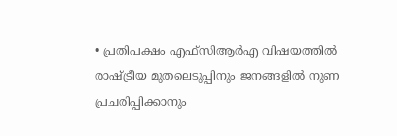• പ്രതിപക്ഷം എഫ്‌സിആർഎ വിഷയത്തിൽ രാഷ്ട്രീയ മുതലെടുപ്പിനും ജനങ്ങളിൽ നുണ പ്രചരിപ്പിക്കാനും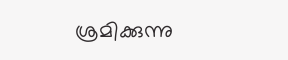ശ്രമിക്കുന്നു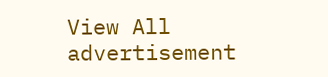View All
advertisement